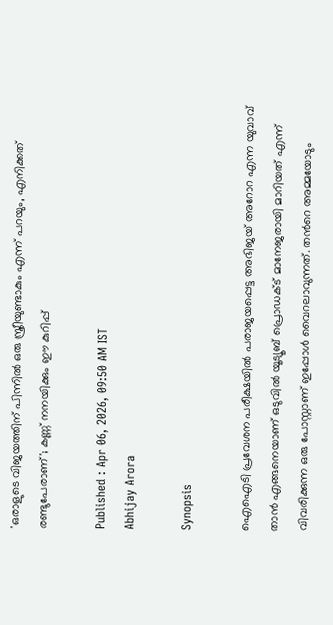'ഒരാളുടെ വിജയത്തിന് പിന്നിൽ ഒരു സ്ത്രീയുണ്ടാകും എന്ന് പറയും, എനിക്കത് രണ്ടുപേരാണ്'; കണ്ണ് നനയിക്കും ഈ കുറിപ്പ്

Published : Apr 06, 2026, 09:50 AM IST
Abhijay Arora

Synopsis

ഐഐടി പ്രവേശന പരീക്ഷയിൽ പരാജയപ്പെട്ട അഭിജയ് അറോറ എന്ന യുവാവ് താന്‍ എങ്ങനെയാണ് ഒടുവില്‍ യൂട്യൂബ് പ്രൊഡക്ട് മാനേജരായി മാറിയത് എന്ന് വിവരിക്കുന്ന ഒരു പോസ്റ്റാണ് ഇപ്പോള്‍ വൈറലാവുന്നത്. തന്‍റെ അമ്മയോടും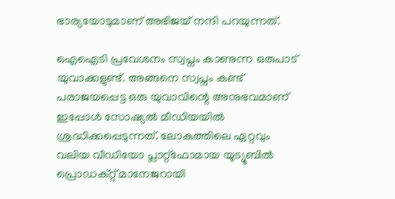ഭാര്യയോടുമാണ് അഭിജയ് നന്ദി പറയുന്നത്.

ഐഐടി പ്രവേശനം സ്വപ്നം കാണുന്ന ഒരുപാട് യുവാക്കളുണ്ട്. അങ്ങനെ സ്വപ്നം കണ്ട് പരാജയപ്പെട്ട ഒരു യുവാവിന്റെ അനുഭവമാണ് ഇപ്പോൾ സോഷ്യൽ മീഡിയയിൽ ശ്രദ്ധിക്കപ്പെടുന്നത്. ലോകത്തിലെ ഏറ്റവും വലിയ വീഡിയോ പ്ലാറ്റ്‌ഫോമായ യൂട്യൂബിൽ പ്രൊഡക്റ്റ് മാനേജറായി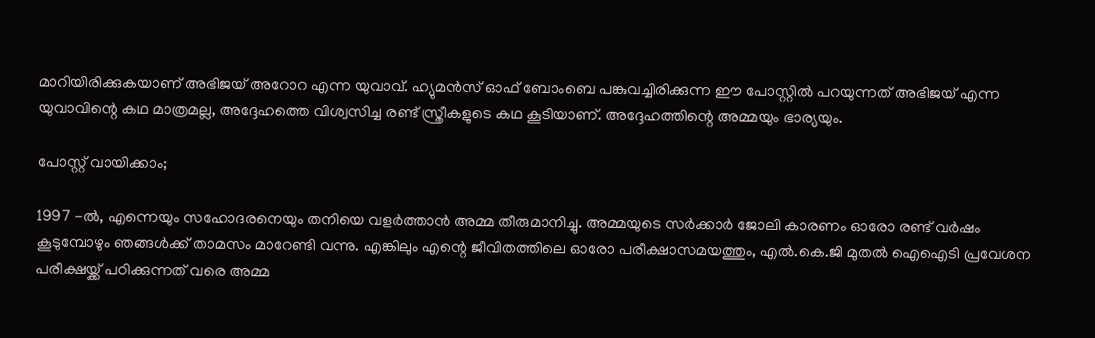മാറിയിരിക്കുകയാണ് അഭിജയ് അറോറ എന്ന യുവാവ്. ഹ്യുമൻസ് ഓഫ് ബോംബെ പങ്കുവച്ചിരിക്കുന്ന ഈ പോസ്റ്റിൽ പറയുന്നത് അഭിജയ് എന്ന യുവാവിന്റെ കഥ മാത്രമല്ല, അദ്ദേഹത്തെ വിശ്വസിച്ച രണ്ട് സ്ത്രീകളുടെ കഥ കൂടിയാണ്. അദ്ദേഹത്തിന്റെ അമ്മയും ഭാര്യയും.

പോസ്റ്റ് വായിക്കാം;

1997 -ൽ, എന്നെയും സഹോദരനെയും തനിയെ വളർത്താൻ അമ്മ തീരുമാനിച്ചു. അമ്മയുടെ സർക്കാർ ജോലി കാരണം ഓരോ രണ്ട് വർഷം കൂടുമ്പോഴും ഞങ്ങൾക്ക് താമസം മാറേണ്ടി വന്നു. എങ്കിലും എന്റെ ജീവിതത്തിലെ ഓരോ പരീക്ഷാസമയത്തും, എൽ.കെ.ജി മുതൽ ഐഐടി പ്രവേശന പരീക്ഷയ്ക്ക് പഠിക്കുന്നത് വരെ അമ്മ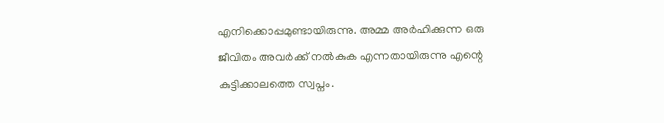എനിക്കൊപ്പമുണ്ടായിരുന്നു. അമ്മ അർഹിക്കുന്ന ഒരു ജീവിതം അവർക്ക് നൽകുക എന്നതായിരുന്നു എന്റെ കുട്ടിക്കാലത്തെ സ്വപ്നം.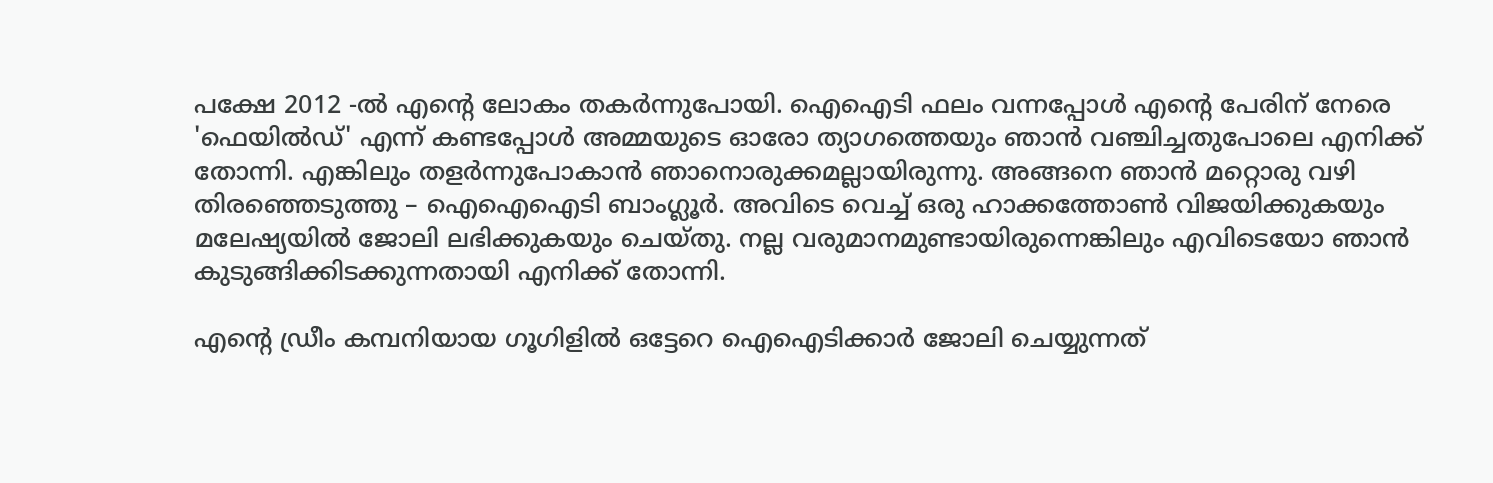പക്ഷേ 2012 -ൽ എന്റെ ലോകം തകർന്നുപോയി. ഐഐടി ഫലം വന്നപ്പോൾ എന്റെ പേരിന് നേരെ 'ഫെയിൽഡ്' എന്ന് കണ്ടപ്പോൾ അമ്മയുടെ ഓരോ ത്യാഗത്തെയും ഞാൻ വഞ്ചിച്ചതുപോലെ എനിക്ക് തോന്നി. എങ്കിലും തളർന്നുപോകാൻ ഞാനൊരുക്കമല്ലായിരുന്നു. അങ്ങനെ ഞാൻ മറ്റൊരു വഴി തിരഞ്ഞെടുത്തു – ഐഐഐടി ബാംഗ്ലൂർ. അവിടെ വെച്ച് ഒരു ഹാക്കത്തോൺ വിജയിക്കുകയും മലേഷ്യയിൽ ജോലി ലഭിക്കുകയും ചെയ്തു. നല്ല വരുമാനമുണ്ടായിരുന്നെങ്കിലും എവിടെയോ ഞാൻ കുടുങ്ങിക്കിടക്കുന്നതായി എനിക്ക് തോന്നി.

എന്റെ ഡ്രീം കമ്പനിയായ ഗൂഗിളിൽ ഒട്ടേറെ ഐഐടിക്കാർ ജോലി ചെയ്യുന്നത്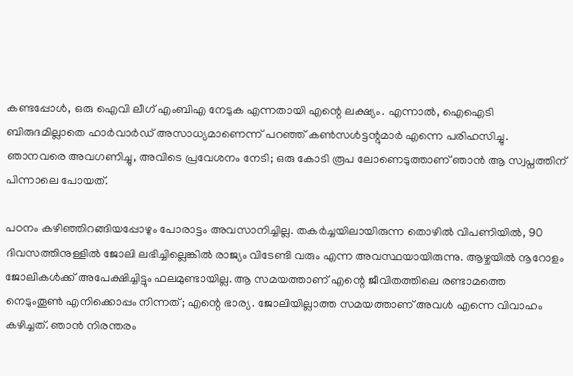കണ്ടപ്പോൾ, ഒരു ഐവി ലീഗ് എംബിഎ നേടുക എന്നതായി എന്റെ ലക്ഷ്യം. എന്നാൽ, ഐഐടി ബിരുദമില്ലാതെ ഹാർവാർഡ് അസാധ്യമാണെന്ന് പറഞ്ഞ് കൺസൾട്ടന്റുമാർ എന്നെ പരിഹസിച്ചു. ഞാനവരെ അവഗണിച്ചു, അവിടെ പ്രവേശനം നേടി; ഒരു കോടി രൂപ ലോണെടുത്താണ് ഞാൻ ആ സ്വപ്നത്തിന് പിന്നാലെ പോയത്.

പഠനം കഴിഞ്ഞിറങ്ങിയപ്പോഴും പോരാട്ടം അവസാനിച്ചില്ല. തകർച്ചയിലായിരുന്ന തൊഴിൽ വിപണിയിൽ, 90 ദിവസത്തിനുള്ളിൽ ജോലി ലഭിച്ചില്ലെങ്കിൽ രാജ്യം വിടേണ്ടി വരും എന്ന അവസ്ഥയായിരുന്നു. ആഴ്ചയിൽ നൂറോളം ജോലികൾക്ക് അപേക്ഷിച്ചിട്ടും ഫലമുണ്ടായില്ല. ആ സമയത്താണ് എന്റെ ജീവിതത്തിലെ രണ്ടാമത്തെ നെടുംതൂൺ എനിക്കൊപ്പം നിന്നത്; എന്റെ ഭാര്യ. ജോലിയില്ലാത്ത സമയത്താണ് അവൾ എന്നെ വിവാഹം കഴിച്ചത്. ഞാൻ നിരന്തരം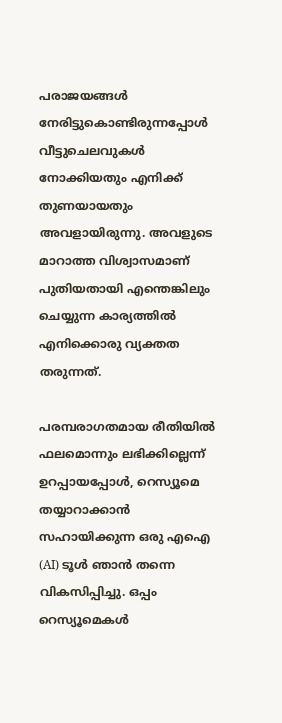പരാജയങ്ങൾ നേരിട്ടുകൊണ്ടിരുന്നപ്പോൾ വീട്ടുചെലവുകൾ നോക്കിയതും എനിക്ക് തുണയായതും അവളായിരുന്നു. അവളുടെ മാറാത്ത വിശ്വാസമാണ് പുതിയതായി എന്തെങ്കിലും ചെയ്യുന്ന കാര്യത്തിൽ എനിക്കൊരു വ്യക്തത തരുന്നത്.

പരമ്പരാഗതമായ രീതിയിൽ ഫലമൊന്നും ലഭിക്കില്ലെന്ന് ഉറപ്പായപ്പോൾ, റെസ്യൂമെ തയ്യാറാക്കാൻ സഹായിക്കുന്ന ഒരു എഐ (AI) ടൂൾ ഞാൻ തന്നെ വികസിപ്പിച്ചു. ഒപ്പം റെസ്യൂമെകൾ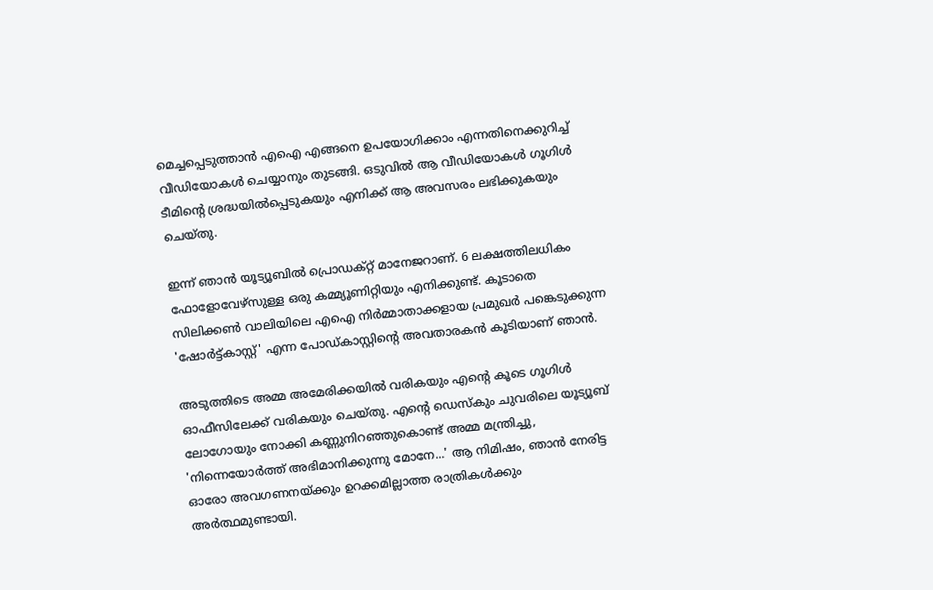മെച്ചപ്പെടുത്താൻ എഐ എങ്ങനെ ഉപയോഗിക്കാം എന്നതിനെക്കുറിച്ച് വീഡിയോകൾ ചെയ്യാനും തുടങ്ങി. ഒടുവിൽ ആ വീഡിയോകൾ ഗൂഗിൾ ടീമിന്റെ ശ്രദ്ധയിൽപ്പെടുകയും എനിക്ക് ആ അവസരം ലഭിക്കുകയും ചെയ്തു.

ഇന്ന് ഞാൻ യൂട്യൂബിൽ പ്രൊഡക്റ്റ് മാനേജറാണ്. 6 ലക്ഷത്തിലധികം ഫോളോവേഴ്‌സുള്ള ഒരു കമ്മ്യൂണിറ്റിയും എനിക്കുണ്ട്. കൂടാതെ സിലിക്കൺ വാലിയിലെ എഐ നിർമ്മാതാക്കളായ പ്രമുഖർ പങ്കെടുക്കുന്ന 'ഷോർട്ട്കാസ്റ്റ്' എന്ന പോഡ്‌കാസ്റ്റിന്റെ അവതാരകൻ കൂടിയാണ് ഞാൻ.

അടുത്തിടെ അമ്മ അമേരിക്കയിൽ വരികയും എന്റെ കൂടെ ഗൂഗിൾ ഓഫീസിലേക്ക് വരികയും ചെയ്തു. എന്റെ ഡെസ്കും ചുവരിലെ യൂട്യൂബ് ലോഗോയും നോക്കി കണ്ണുനിറഞ്ഞുകൊണ്ട് അമ്മ മന്ത്രിച്ചു, 'നിന്നെയോർത്ത് അഭിമാനിക്കുന്നു മോനേ...' ആ നിമിഷം, ഞാൻ നേരിട്ട ഓരോ അവഗണനയ്ക്കും ഉറക്കമില്ലാത്ത രാത്രികൾക്കും അർത്ഥമുണ്ടായി.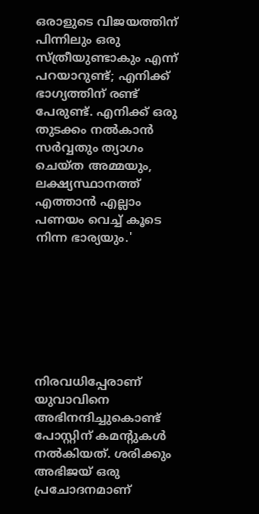ഒരാളുടെ വിജയത്തിന് പിന്നിലും ഒരു സ്ത്രീയുണ്ടാകും എന്ന് പറയാറുണ്ട്; എനിക്ക് ഭാഗ്യത്തിന് രണ്ട് പേരുണ്ട്. എനിക്ക് ഒരു തുടക്കം നൽകാൻ സർവ്വതും ത്യാഗം ചെയ്ത അമ്മയും, ലക്ഷ്യസ്ഥാനത്ത് എത്താൻ എല്ലാം പണയം വെച്ച് കൂടെ നിന്ന ഭാര്യയും.'







നിരവധിപ്പേരാണ് യുവാവിനെ അഭിനന്ദിച്ചുകൊണ്ട് പോസ്റ്റിന് കമന്റുകൾ നൽകിയത്. ശരിക്കും അഭിജയ് ഒരു പ്രചോദനമാണ്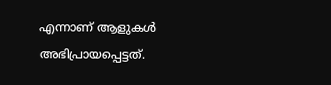എന്നാണ് ആളുകൾ അഭിപ്രായപ്പെട്ടത്.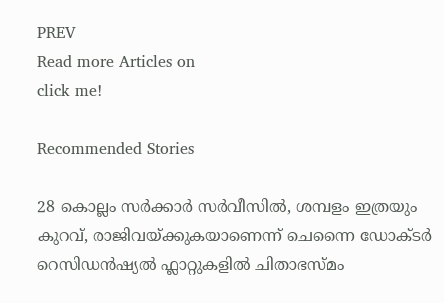PREV
Read more Articles on
click me!

Recommended Stories

28 കൊല്ലം സർക്കാർ സർവീസിൽ, ശമ്പളം ഇത്രയും കുറവ്, രാജിവയ്ക്കുകയാണെന്ന് ചെന്നൈ ഡോക്ടർ
റെസിഡൻഷ്യൽ ഫ്ലാറ്റുകളിൽ ചിതാഭസ്മം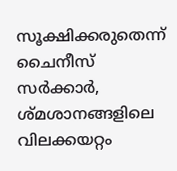സൂക്ഷിക്കരുതെന്ന് ചൈനീസ് സർക്കാർ, ശ്മശാനങ്ങളിലെ വിലക്കയറ്റം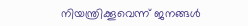നിയന്ത്രിക്കൂവെന്ന് ജനങ്ങൾ